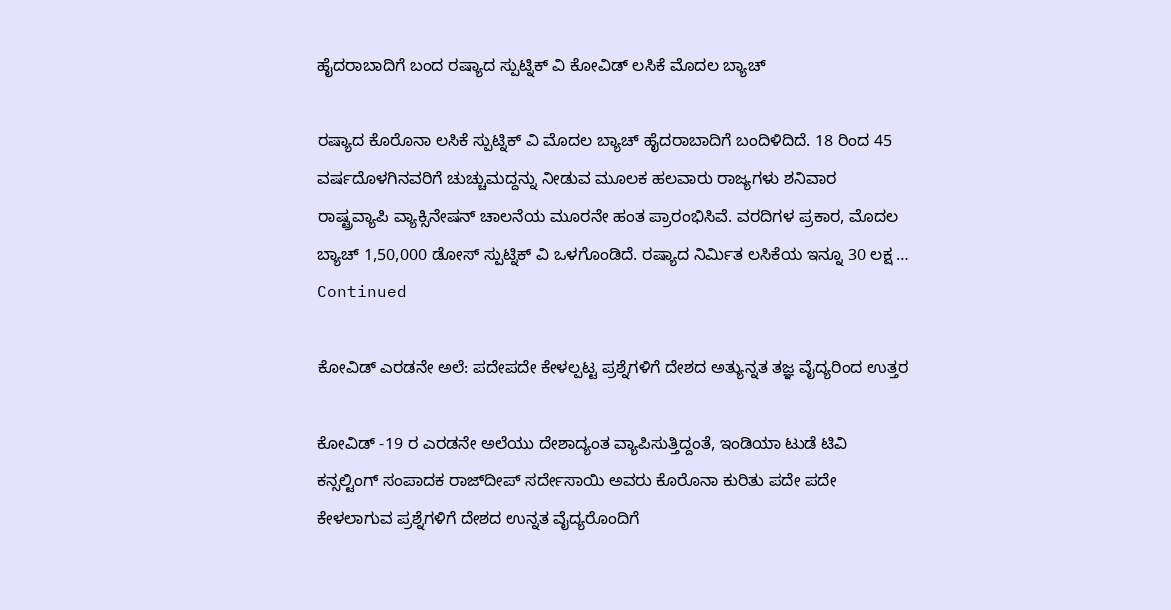ಹೈದರಾಬಾದಿಗೆ ಬಂದ ರಷ್ಯಾದ ಸ್ಪುಟ್ನಿಕ್ ವಿ ಕೋವಿಡ್ ಲಸಿಕೆ ಮೊದಲ ಬ್ಯಾಚ್

ರಷ್ಯಾದ ಕೊರೊನಾ ಲಸಿಕೆ ಸ್ಪುಟ್ನಿಕ್ ವಿ ಮೊದಲ ಬ್ಯಾಚ್ ಹೈದರಾಬಾದಿಗೆ ಬಂದಿಳಿದಿದೆ. 18 ರಿಂದ 45 ವರ್ಷದೊಳಗಿನವರಿಗೆ ಚುಚ್ಚುಮದ್ದನ್ನು ನೀಡುವ ಮೂಲಕ ಹಲವಾರು ರಾಜ್ಯಗಳು ಶನಿವಾರ ರಾಷ್ಟ್ರವ್ಯಾಪಿ ವ್ಯಾಕ್ಸಿನೇಷನ್ ಚಾಲನೆಯ ಮೂರನೇ ಹಂತ ಪ್ರಾರಂಭಿಸಿವೆ. ವರದಿಗಳ ಪ್ರಕಾರ, ಮೊದಲ ಬ್ಯಾಚ್ 1,50,000 ಡೋಸ್ ಸ್ಪುಟ್ನಿಕ್ ವಿ ಒಳಗೊಂಡಿದೆ. ರಷ್ಯಾದ ನಿರ್ಮಿತ ಲಸಿಕೆಯ ಇನ್ನೂ 30 ಲಕ್ಷ … Continued

ಕೋವಿಡ್ ಎರಡನೇ ಅಲೆ: ಪದೇಪದೇ ಕೇಳಲ್ಪಟ್ಟ ಪ್ರಶ್ನೆಗಳಿಗೆ ದೇಶದ ಅತ್ಯುನ್ನತ ತಜ್ಞ ವೈದ್ಯರಿಂದ ಉತ್ತರ

ಕೋವಿಡ್ -19 ರ ಎರಡನೇ ಅಲೆಯು ದೇಶಾದ್ಯಂತ ವ್ಯಾಪಿಸುತ್ತಿದ್ದಂತೆ, ಇಂಡಿಯಾ ಟುಡೆ ಟಿವಿ ಕನ್ಸಲ್ಟಿಂಗ್ ಸಂಪಾದಕ ರಾಜ್‌ದೀಪ್ ಸರ್ದೇಸಾಯಿ ಅವರು ಕೊರೊನಾ ಕುರಿತು ಪದೇ ಪದೇ ಕೇಳಲಾಗುವ ಪ್ರಶ್ನೆಗಳಿಗೆ ದೇಶದ ಉನ್ನತ ವೈದ್ಯರೊಂದಿಗೆ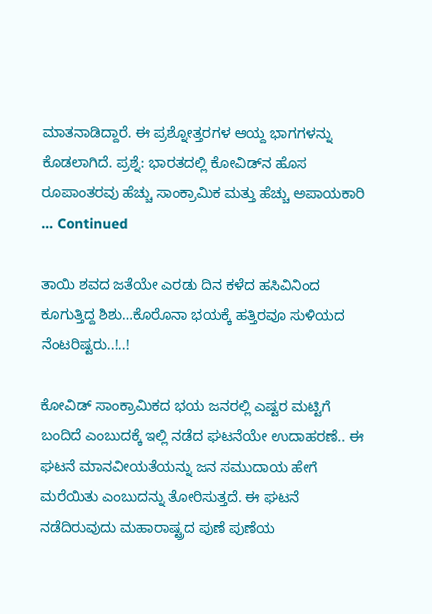ಮಾತನಾಡಿದ್ದಾರೆ. ಈ ಪ್ರಶ್ನೋತ್ತರಗಳ ಆಯ್ದ ಭಾಗಗಳನ್ನು ಕೊಡಲಾಗಿದೆ. ಪ್ರಶ್ನೆ: ಭಾರತದಲ್ಲಿ ಕೋವಿಡ್‌ನ ಹೊಸ ರೂಪಾಂತರವು ಹೆಚ್ಚು ಸಾಂಕ್ರಾಮಿಕ ಮತ್ತು ಹೆಚ್ಚು ಅಪಾಯಕಾರಿ … Continued

ತಾಯಿ ಶವದ ಜತೆಯೇ ಎರಡು ದಿನ ಕಳೆದ ಹಸಿವಿನಿಂದ ಕೂಗುತ್ತಿದ್ದ ಶಿಶು…ಕೊರೊನಾ ಭಯಕ್ಕೆ ಹತ್ತಿರವೂ ಸುಳಿಯದ ನೆಂಟರಿಷ್ಟರು..!..!

ಕೋವಿಡ್ ಸಾಂಕ್ರಾಮಿಕದ ಭಯ ಜನರಲ್ಲಿ ಎಷ್ಟರ ಮಟ್ಟಿಗೆ ಬಂದಿದೆ ಎಂಬುದಕ್ಕೆ ಇಲ್ಲಿ ನಡೆದ ಘಟನೆಯೇ ಉದಾಹರಣೆ.. ಈ ಘಟನೆ ಮಾನವೀಯತೆಯನ್ನು ಜನ ಸಮುದಾಯ ಹೇಗೆ ಮರೆಯಿತು ಎಂಬುದನ್ನು ತೋರಿಸುತ್ತದೆ. ಈ ಘಟನೆ ನಡೆದಿರುವುದು ಮಹಾರಾಷ್ಟ್ರದ ಪುಣೆ ಪುಣೆಯ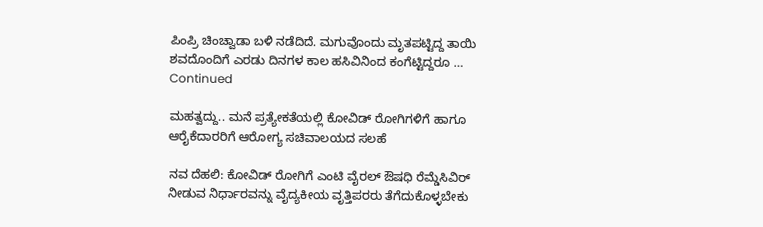ಪಿಂಪ್ರಿ ಚಿಂಚ್ವಾಡಾ ಬಳಿ ನಡೆದಿದೆ. ಮಗುವೊಂದು ಮೃತಪಟ್ಟಿದ್ದ ತಾಯಿ ಶವದೊಂದಿಗೆ ಎರಡು ದಿನಗಳ ಕಾಲ ಹಸಿವಿನಿಂದ ಕಂಗೆಟ್ಟಿದ್ದರೂ … Continued

ಮಹತ್ವದ್ದು.. ಮನೆ ಪ್ರತ್ಯೇಕತೆಯಲ್ಲಿ ಕೋವಿಡ್ ರೋಗಿಗಳಿಗೆ ಹಾಗೂ ಆರೈಕೆದಾರರಿಗೆ ಆರೋಗ್ಯ ಸಚಿವಾಲಯದ ಸಲಹೆ

ನವ ದೆಹಲಿ: ಕೋವಿಡ್ ರೋಗಿಗೆ ಎಂಟಿ ವೈರಲ್ ಔಷಧಿ ರೆಮ್ಡೆಸಿವಿರ್ ನೀಡುವ ನಿರ್ಧಾರವನ್ನು ವೈದ್ಯಕೀಯ ವೃತ್ತಿಪರರು ತೆಗೆದುಕೊಳ್ಳಬೇಕು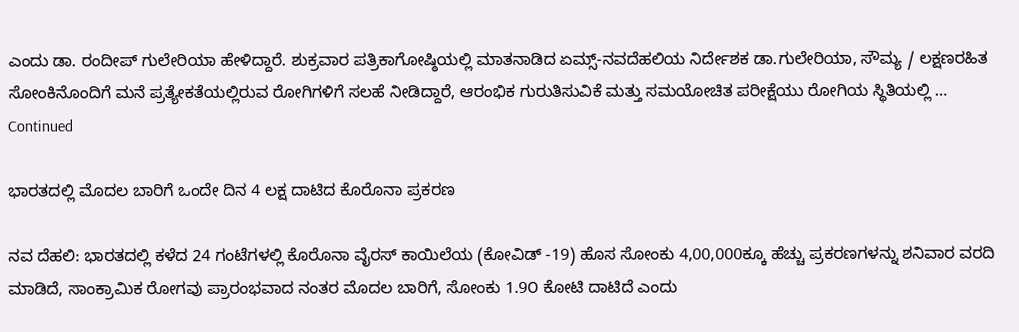ಎಂದು ಡಾ. ರಂದೀಪ್ ಗುಲೇರಿಯಾ ಹೇಳಿದ್ದಾರೆ. ಶುಕ್ರವಾರ ಪತ್ರಿಕಾಗೋಷ್ಠಿಯಲ್ಲಿ ಮಾತನಾಡಿದ ಏಮ್ಸ್-ನವದೆಹಲಿಯ ನಿರ್ದೇಶಕ ಡಾ.ಗುಲೇರಿಯಾ, ಸೌಮ್ಯ / ಲಕ್ಷಣರಹಿತ ಸೋಂಕಿನೊಂದಿಗೆ ಮನೆ ಪ್ರತ್ಯೇಕತೆಯಲ್ಲಿರುವ ರೋಗಿಗಳಿಗೆ ಸಲಹೆ ನೀಡಿದ್ದಾರೆ, ಆರಂಭಿಕ ಗುರುತಿಸುವಿಕೆ ಮತ್ತು ಸಮಯೋಚಿತ ಪರೀಕ್ಷೆಯು ರೋಗಿಯ ಸ್ಥಿತಿಯಲ್ಲಿ … Continued

ಭಾರತದಲ್ಲಿ ಮೊದಲ ಬಾರಿಗೆ ಒಂದೇ ದಿನ 4 ಲಕ್ಷ ದಾಟಿದ ಕೊರೊನಾ ಪ್ರಕರಣ

ನವ ದೆಹಲಿ: ಭಾರತದಲ್ಲಿ ಕಳೆದ 24 ಗಂಟೆಗಳಲ್ಲಿ ಕೊರೊನಾ ವೈರಸ್ ಕಾಯಿಲೆಯ (ಕೋವಿಡ್ -19) ಹೊಸ ಸೋಂಕು 4,00,000ಕ್ಕೂ ಹೆಚ್ಚು ಪ್ರಕರಣಗಳನ್ನು ಶನಿವಾರ ವರದಿ ಮಾಡಿದೆ, ಸಾಂಕ್ರಾಮಿಕ ರೋಗವು ಪ್ರಾರಂಭವಾದ ನಂತರ ಮೊದಲ ಬಾರಿಗೆ, ಸೋಂಕು 1.9೦ ಕೋಟಿ ದಾಟಿದೆ ಎಂದು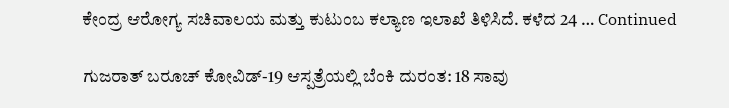ಕೇಂದ್ರ ಆರೋಗ್ಯ ಸಚಿವಾಲಯ ಮತ್ತು ಕುಟುಂಬ ಕಲ್ಯಾಣ ಇಲಾಖೆ ತಿಳಿಸಿದೆ. ಕಳೆದ 24 … Continued

ಗುಜರಾತ್ ಬರೂಚ್ ಕೋವಿಡ್-19 ಆಸ್ಪತ್ರೆಯಲ್ಲಿ ಬೆಂಕಿ ದುರಂತ: 18 ಸಾವು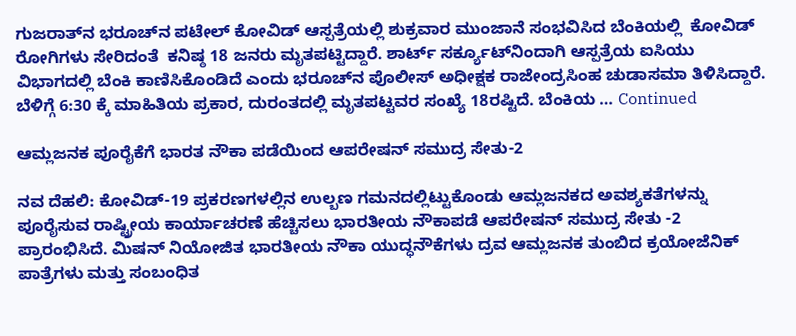ಗುಜರಾತ್‌ನ ಭರೂಚ್‌ನ ಪಟೇಲ್ ಕೋವಿಡ್ ಆಸ್ಪತ್ರೆಯಲ್ಲಿ ಶುಕ್ರವಾರ ಮುಂಜಾನೆ ಸಂಭವಿಸಿದ ಬೆಂಕಿಯಲ್ಲಿ  ಕೋವಿಡ್‌ ರೋಗಿಗಳು ಸೇರಿದಂತೆ  ಕನಿಷ್ಠ 18 ಜನರು ಮೃತಪಟ್ಟಿದ್ದಾರೆ. ಶಾರ್ಟ್ ಸರ್ಕ್ಯೂಟ್‌ನಿಂದಾಗಿ ಆಸ್ಪತ್ರೆಯ ಐಸಿಯು ವಿಭಾಗದಲ್ಲಿ ಬೆಂಕಿ ಕಾಣಿಸಿಕೊಂಡಿದೆ ಎಂದು ಭರೂಚ್‌ನ ಪೊಲೀಸ್ ಅಧೀಕ್ಷಕ ರಾಜೇಂದ್ರಸಿಂಹ ಚುಡಾಸಮಾ ತಿಳಿಸಿದ್ದಾರೆ. ಬೆಳಿಗ್ಗೆ 6:30 ಕ್ಕೆ ಮಾಹಿತಿಯ ಪ್ರಕಾರ, ದುರಂತದಲ್ಲಿ ಮೃತಪಟ್ಟವರ ಸಂಖ್ಯೆ 18ರಷ್ಟಿದೆ. ಬೆಂಕಿಯ … Continued

ಆಮ್ಲಜನಕ ಪೂರೈಕೆಗೆ ಭಾರತ ನೌಕಾ ಪಡೆಯಿಂದ ಆಪರೇಷನ್ ಸಮುದ್ರ ಸೇತು-2

ನವ ದೆಹಲಿ: ಕೋವಿಡ್-19 ಪ್ರಕರಣಗಳಲ್ಲಿನ ಉಲ್ಬಣ ಗಮನದಲ್ಲಿಟ್ಟುಕೊಂಡು ಆಮ್ಲಜನಕದ ಅವಶ್ಯಕತೆಗಳನ್ನು ಪೂರೈಸುವ ರಾಷ್ಟ್ರೀಯ ಕಾರ್ಯಾಚರಣೆ ಹೆಚ್ಚಿಸಲು ಭಾರತೀಯ ನೌಕಾಪಡೆ ಆಪರೇಷನ್ ಸಮುದ್ರ ಸೇತು -2 ಪ್ರಾರಂಭಿಸಿದೆ. ಮಿಷನ್ ನಿಯೋಜಿತ ಭಾರತೀಯ ನೌಕಾ ಯುದ್ಧನೌಕೆಗಳು ದ್ರವ ಆಮ್ಲಜನಕ ತುಂಬಿದ ಕ್ರಯೋಜೆನಿಕ್ ಪಾತ್ರೆಗಳು ಮತ್ತು ಸಂಬಂಧಿತ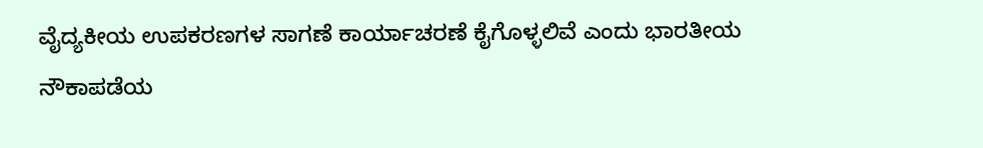ವೈದ್ಯಕೀಯ ಉಪಕರಣಗಳ ಸಾಗಣೆ ಕಾರ್ಯಾಚರಣೆ ಕೈಗೊಳ್ಳಲಿವೆ ಎಂದು ಭಾರತೀಯ ನೌಕಾಪಡೆಯ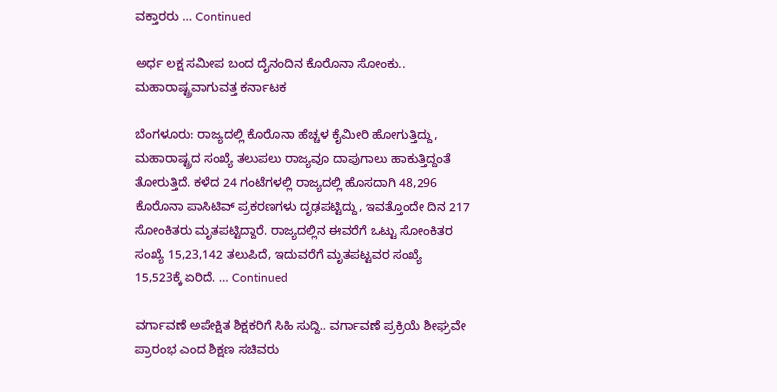ವಕ್ತಾರರು … Continued

ಅರ್ಧ ಲಕ್ಷ ಸಮೀಪ ಬಂದ ದೈನಂದಿನ ಕೊರೊನಾ ಸೋಂಕು.. ಮಹಾರಾಷ್ಟ್ರವಾಗುವತ್ತ ಕರ್ನಾಟಕ

ಬೆಂಗಳೂರು: ರಾಜ್ಯದಲ್ಲಿ ಕೊರೊನಾ ಹೆಚ್ಚಳ ಕೈಮೀರಿ ಹೋಗುತ್ತಿದ್ದು, ಮಹಾರಾಷ್ಟ್ರದ ಸಂಖ್ಯೆ ತಲುಪಲು ರಾಜ್ಯವೂ ದಾಪುಗಾಲು ಹಾಕುತ್ತಿದ್ದಂತೆ ತೋರುತ್ತಿದೆ. ಕಳೆದ 24 ಗಂಟೆಗಳಲ್ಲಿ ರಾಜ್ಯದಲ್ಲಿ ಹೊಸದಾಗಿ 48,296 ಕೊರೊನಾ ಪಾಸಿಟಿವ್‌ ಪ್ರಕರಣಗಳು ದೃಢಪಟ್ಟಿದ್ದು, ಇವತ್ತೊಂದೇ ದಿನ 217 ಸೋಂಕಿತರು ಮೃತಪಟ್ಟಿದ್ದಾರೆ. ರಾಜ್ಯದಲ್ಲಿನ ಈವರೆಗೆ ಒಟ್ಟು ಸೋಂಕಿತರ ಸಂಖ್ಯೆ 15,23,142 ತಲುಪಿದೆ, ಇದುವರೆಗೆ ಮೃತಪಟ್ಟವರ ಸಂಖ್ಯೆ 15,523ಕ್ಕೆ ಏರಿದೆ. … Continued

ವರ್ಗಾವಣೆ ಅಪೇಕ್ಷಿತ ಶಿಕ್ಷಕರಿಗೆ ಸಿಹಿ ಸುದ್ದಿ.. ವರ್ಗಾವಣೆ ಪ್ರಕ್ರಿಯೆ ಶೀಘ್ರವೇ‌ ಪ್ರಾರಂಭ ಎಂದ ಶಿಕ್ಷಣ ಸಚಿವರು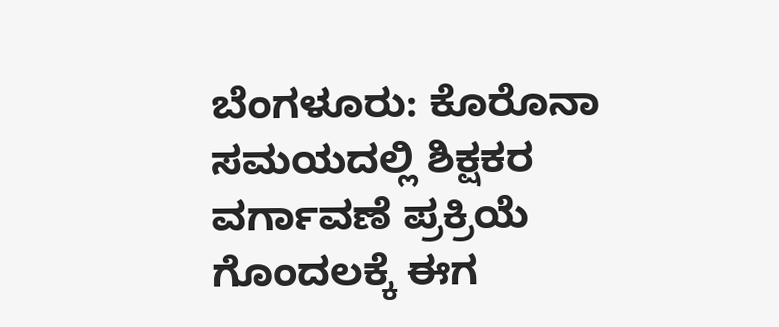ಬೆಂಗಳೂರು: ಕೊರೊನಾ ಸಮಯದಲ್ಲಿ ಶಿಕ್ಷಕರ ವರ್ಗಾವಣೆ ಪ್ರಕ್ರಿಯೆ ಗೊಂದಲಕ್ಕೆ ಈಗ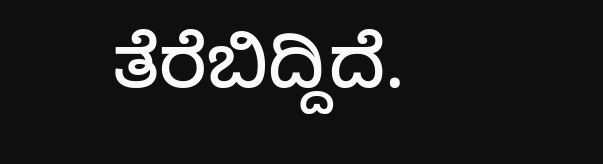ತೆರೆಬಿದ್ದಿದೆ.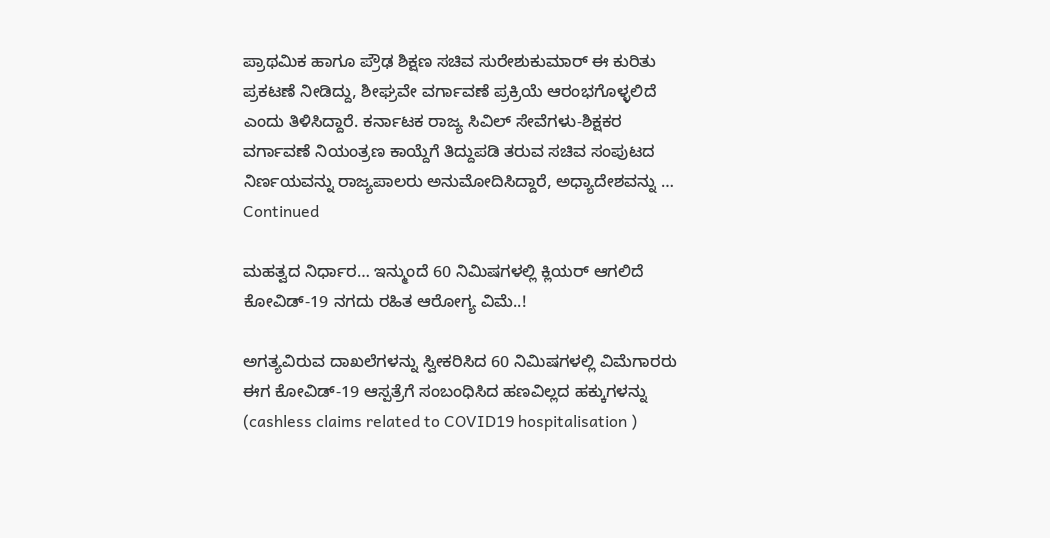ಪ್ರಾಥಮಿಕ ಹಾಗೂ ಪ್ರೌಢ ಶಿಕ್ಷಣ ಸಚಿವ ಸುರೇಶುಕುಮಾರ್ ಈ ಕುರಿತು ಪ್ರಕಟಣೆ ನೀಡಿದ್ದು, ಶೀಘ್ರವೇ ವರ್ಗಾವಣೆ ಪ್ರಕ್ರಿಯೆ ಆರಂಭಗೊಳ್ಳಲಿದೆ ಎಂದು ತಿಳಿಸಿದ್ದಾರೆ. ಕರ್ನಾಟಕ‌ ರಾಜ್ಯ ಸಿವಿಲ್ ಸೇವೆಗಳು-ಶಿಕ್ಷಕರ‌ ವರ್ಗಾವಣೆ ನಿಯಂತ್ರಣ ಕಾಯ್ದೆಗೆ ತಿದ್ದುಪಡಿ ತರುವ ಸಚಿವ ಸಂಪುಟದ ನಿರ್ಣಯವನ್ನು ರಾಜ್ಯಪಾಲರು ಅನುಮೋದಿಸಿದ್ದಾರೆ, ಅಧ್ಯಾದೇಶವನ್ನು … Continued

ಮಹತ್ವದ ನಿರ್ಧಾರ… ಇನ್ಮುಂದೆ 60 ನಿಮಿಷಗಳಲ್ಲಿ ಕ್ಲಿಯರ್‌ ಆಗಲಿದೆ ಕೋವಿಡ್‌-19 ನಗದು ರಹಿತ ಆರೋಗ್ಯ ವಿಮೆ..!

ಅಗತ್ಯವಿರುವ ದಾಖಲೆಗಳನ್ನು ಸ್ವೀಕರಿಸಿದ 60 ನಿಮಿಷಗಳಲ್ಲಿ ವಿಮೆಗಾರರು ಈಗ ಕೋವಿಡ್‌-19 ಆಸ್ಪತ್ರೆಗೆ ಸಂಬಂಧಿಸಿದ ಹಣವಿಲ್ಲದ ಹಕ್ಕುಗಳನ್ನು (cashless claims related to COVID19 hospitalisation )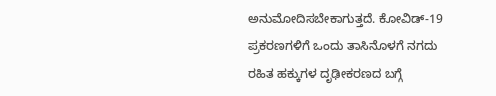ಅನುಮೋದಿಸಬೇಕಾಗುತ್ತದೆ. ಕೋವಿಡ್‌-19 ಪ್ರಕರಣಗಳಿಗೆ ಒಂದು ತಾಸಿನೊಳಗೆ ನಗದು ರಹಿತ ಹಕ್ಕುಗಳ ದೃಢೀಕರಣದ ಬಗ್ಗೆ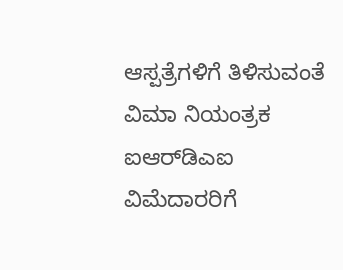ಆಸ್ಪತ್ರೆಗಳಿಗೆ ತಿಳಿಸುವಂತೆ ವಿಮಾ ನಿಯಂತ್ರಕ ಐಆರ್‌ಡಿಎಐ ವಿಮೆದಾರರಿಗೆ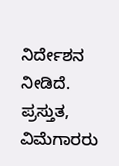ನಿರ್ದೇಶನ ನೀಡಿದೆ. ಪ್ರಸ್ತುತ, ವಿಮೆಗಾರರು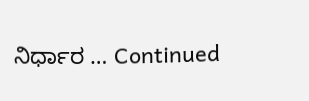ನಿರ್ಧಾರ … Continued